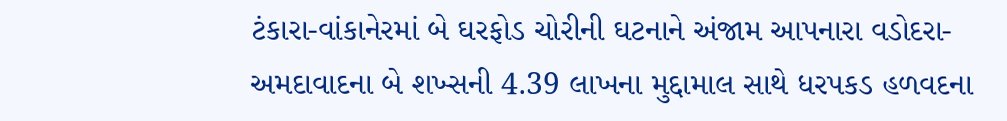ટંકારા-વાંકાનેરમાં બે ઘરફોડ ચોરીની ઘટનાને અંજામ આપનારા વડોદરા-અમદાવાદના બે શખ્સની 4.39 લાખના મુદ્દામાલ સાથે ધરપકડ હળવદના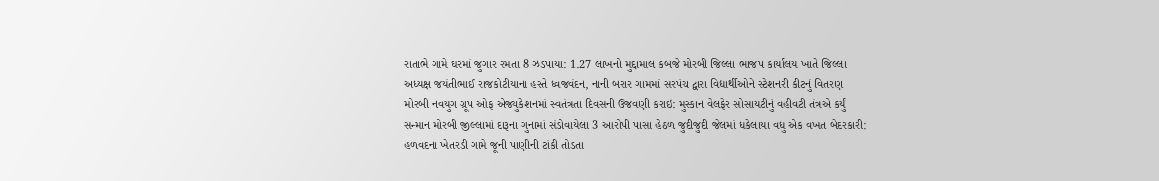રાતાભે ગામે ઘરમાં જુગાર રમતા 8 ઝડપાયા: 1.27 લાખનો મુદ્દામાલ કબજે મોરબી જિલ્લા ભાજપ કાર્યાલય ખાતે જિલ્લા અધ્યક્ષ જયંતીભાઈ રાજકોટીયાના હસ્તે ધ્વજવંદન, નાની બરાર ગામમાં સરપંચ દ્વારા વિદ્યાર્થીઓને સ્ટેશનરી કીટનું વિતરણ મોરબી નવયુગ ગ્રૂપ ઓફ એજ્યુકેશનમાં સ્વતંત્રતા દિવસની ઉજવણી કરાઇ: મુસ્કાન વેલફેર સોસાયટીનું વહીવટી તંત્રએ કર્યું સન્માન મોરબી જીલ્લામાં દારૂના ગુનામાં સંડોવાયેલા 3 આરોપી પાસા હેઠળ જુદીજુદી જેલમાં ધકેલાયા વધુ એક વખત બેદરકારી: હળવદના ખેતરડી ગામે જૂની પાણીની ટાંકી તોડતા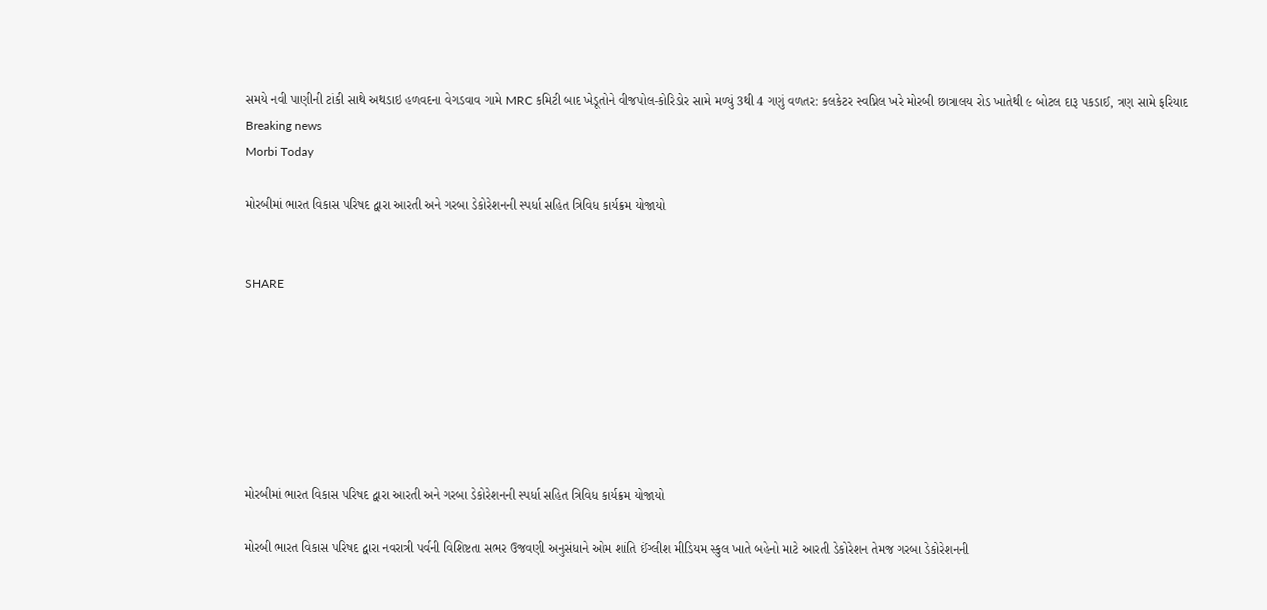સમયે નવી પાણીની ટાંકી સાથે અથડાઇ હળવદના વેગડવાવ ગામે MRC કમિટી બાદ ખેડૂતોને વીજપોલ-કોરિડોર સામે મળ્યું 3થી 4 ગણું વળતર: કલકેટર સ્વપ્નિલ ખરે મોરબી છાત્રાલય રોડ ખાતેથી ૯ બોટલ દારૂ પકડાઈ, ત્રણ સામે ફરિયાદ
Breaking news
Morbi Today

મોરબીમાં ભારત વિકાસ પરિષદ દ્વારા આરતી અને ગરબા ડેકોરેશનની સ્પર્ધા સહિત ત્રિવિધ કાર્યક્રમ યોજાયો


SHARE







મોરબીમાં ભારત વિકાસ પરિષદ દ્વારા આરતી અને ગરબા ડેકોરેશનની સ્પર્ધા સહિત ત્રિવિધ કાર્યક્રમ યોજાયો

મોરબી ભારત વિકાસ પરિષદ દ્વારા નવરાત્રી પર્વની વિશિષ્ટતા સભર ઉજવણી અનુસંધાને ઓમ શાંતિ ઈંગ્લીશ મીડિયમ સ્કુલ ખાતે બહેનો માટે આરતી ડેકોરેશન તેમજ ગરબા ડેકોરેશનની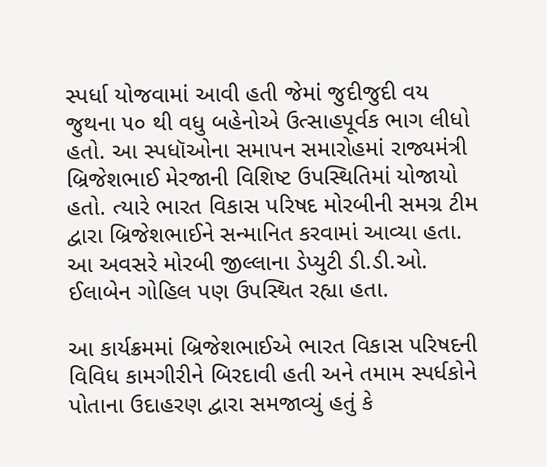સ્પર્ધા યોજવામાં આવી હતી જેમાં જુદીજુદી વય જુથના ૫૦ થી વધુ બહેનોએ ઉત્સાહપૂર્વક ભાગ લીધો હતો. આ સ્પધૉઓના સમાપન સમારોહમાં રાજ્યમંત્રી બ્રિજેશભાઈ મેરજાની વિશિષ્ટ ઉપસ્થિતિમાં યોજાયો હતો. ત્યારે ભારત વિકાસ પરિષદ મોરબીની સમગ્ર ટીમ દ્વારા બ્રિજેશભાઈને સન્માનિત કરવામાં આવ્યા હતા. આ અવસરે મોરબી જીલ્લાના ડેપ્યુટી ડી.ડી.ઓ. ઈલાબેન ગોહિલ પણ ઉપસ્થિત રહ્યા હતા.

આ કાર્યક્રમમાં બ્રિજેશભાઈએ ભારત વિકાસ પરિષદની વિવિધ કામગીરીને બિરદાવી હતી અને તમામ સ્પર્ધકોને પોતાના ઉદાહરણ દ્વારા સમજાવ્યું હતું કે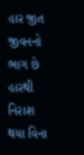હાર જીત જીવનનો ભાગ છે હારથી નિરાશ થયા વિના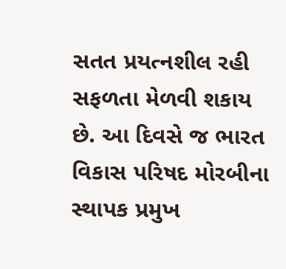સતત પ્રયત્નશીલ રહી સફળતા મેળવી શકાય છે. આ દિવસે જ ભારત વિકાસ પરિષદ મોરબીના સ્થાપક પ્રમુખ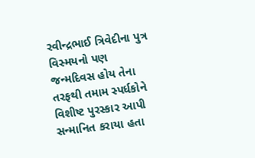રવીન્દ્રભાઈ ત્રિવેદીના પુત્ર વિસ્મયનો પણ જન્મદિવસ હોય તેના તરફથી તમામ સ્પર્ધકોને વિશીષ્ટ પુરસ્કાર આપી સન્માનિત કરાયા હતા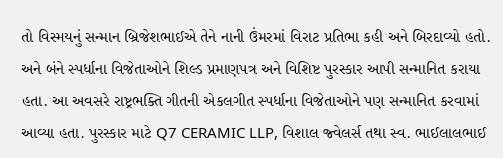તો વિસ્મયનું સન્માન બ્રિજેશભાઈએ તેને નાની ઉંમરમાં વિરાટ પ્રતિભા કહી અને બિરદાવ્યો હતો. અને બંને સ્પર્ધાના વિજેતાઓને શિલ્ડ પ્રમાણપત્ર અને વિશિષ્ટ પુરસ્કાર આપી સન્માનિત કરાયા હતા. આ અવસરે રાષ્ટ્રભક્તિ ગીતની એકલગીત સ્પર્ધાના વિજેતાઓને પણ સન્માનિત કરવામાં આવ્યા હતા. પુરસ્કાર માટે Q7 CERAMIC LLP, વિશાલ જ્વેલર્સ તથા સ્વ. ભાઈલાલભાઈ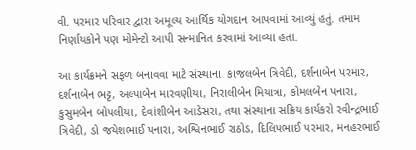વી. પરમાર પરિવાર દ્વારા અમૂલ્ય આર્થિક યોગદાન આપવામાં આવ્યું હતું. તમામ નિર્ણાયકોને પણ મોમેન્ટો આપી સન્માનિત કરવામાં આવ્યા હતા.

આ કાર્યક્રમને સફળ બનાવવા માટે સંસ્થાના  કાજલબેન ત્રિવેદી, દર્શનાબેન પરમાર, દર્શનાબેન ભટ્ટ, અલ્પાબેન મારવણીયા, નિરાલીબેન મિયાત્રા, કોમલબેન પનારા, કુસુમબેન બોપલીયા, દેવાંશીબેન આડેસરા, તથા સંસ્થાના સક્રિય કાર્યકરો રવીન્દ્રભાઈ ત્રિવેદી, ડો જયેશભાઈ પનારા, અશ્વિનભાઈ રાઠોડ, દિલિપભાઈ પરમાર, મનહરભાઈ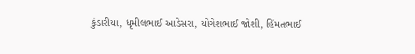કુંડારીયા, ધૃમીલભાઈ આડેસરા, યોગેશભાઈ જોશી, હિંમતભાઈ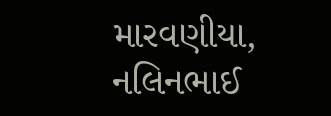મારવણીયા, નલિનભાઈ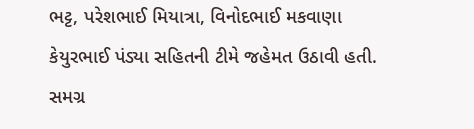ભટ્ટ, પરેશભાઈ મિયાત્રા, વિનોદભાઈ મકવાણા કેયુરભાઈ પંડ્યા સહિતની ટીમે જહેમત ઉઠાવી હતી. સમગ્ર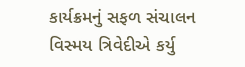કાર્યક્રમનું સફળ સંચાલન વિસ્મય ત્રિવેદીએ કર્યુ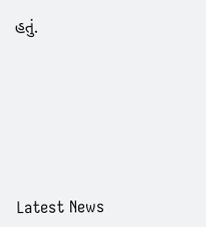હતું.






Latest News